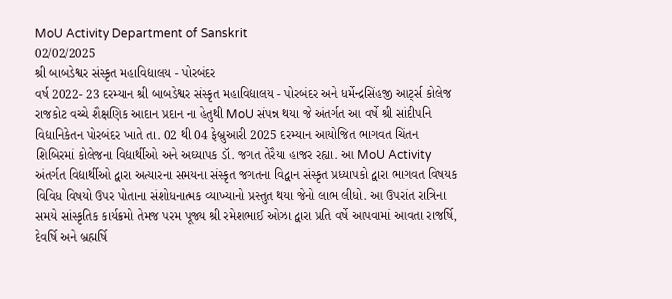MoU Activity Department of Sanskrit
02/02/2025
શ્રી બાબડેશ્વર સંસ્કૃત મહાવિદ્યાલય - પોરબંદર
વર્ષ 2022- 23 દરમ્યાન શ્રી બાબડેશ્વર સંસ્કૃત મહાવિદ્યાલય - પોરબંદર અને ધર્મેન્દ્રસિંહજી આર્ટ્સ કોલેજ રાજકોટ વચ્ચે શૈક્ષણિક આદાન પ્રદાન ના હેતુથી MoU સંપન્ન થયા જે અંતર્ગત આ વર્ષે શ્રી સાંદીપનિ વિદ્યાનિકેતન પોરબંદર ખાતે તા. 02 થી 04 ફેબ્રુઆરી 2025 દરમ્યાન આયોજિત ભાગવત ચિંતન શિબિરમાં કોલેજના વિદ્યાર્થીઓ અને અઘ્યાપક ડૉ. જગત તેરૈયા હાજર રહ્યા. આ MoU Activity અંતર્ગત વિદ્યાર્થીઓ દ્વારા અત્યારના સમયના સંસ્કૃત જગતના વિદ્વાન સંસ્કૃત પ્રધ્યાપકો દ્વારા ભાગવત વિષયક વિવિધ વિષયો ઉપર પોતાના સંશોધનાત્મક વ્યાખ્યાનો પ્રસ્તુત થયા જેનો લાભ લીધો. આ ઉપરાંત રાત્રિના સમયે સાંસ્કૃતિક કાર્યક્રમો તેમજ પરમ પૂજ્ય શ્રી રમેશભાઈ ઓઝા દ્વારા પ્રતિ વર્ષે આપવામાં આવતા રાજર્ષિ, દેવર્ષિ અને બ્રહ્મર્ષિ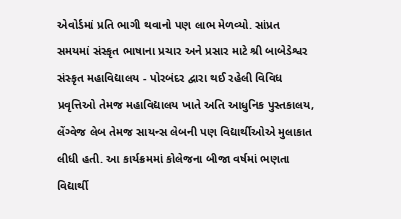એવોર્ડમાં પ્રતિ ભાગી થવાનો પણ લાભ મેળવ્યો. સાંપ્રત સમયમાં સંસ્કૃત ભાષાના પ્રચાર અને પ્રસાર માટે શ્રી બાબેડેશ્વર સંસ્કૃત મહાવિદ્યાલય - પોરબંદર દ્વારા થઈ રહેલી વિવિધ પ્રવૃત્તિઓ તેમજ મહાવિદ્યાલય ખાતે અતિ આધુનિક પુસ્તકાલય, લેંગ્વેજ લેબ તેમજ સાયન્સ લેબની પણ વિદ્યાર્થીઓએ મુલાકાત લીધી હતી. આ કાર્યક્રમમાં કોલેજના બીજા વર્ષમાં ભણતા વિદ્યાર્થી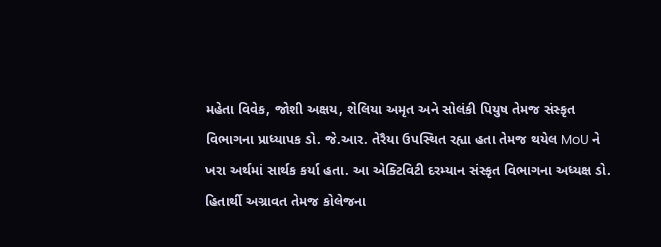મહેતા વિવેક, જોશી અક્ષય, શેલિયા અમૃત અને સોલંકી પિયુષ તેમજ સંસ્કૃત વિભાગના પ્રાધ્યાપક ડો. જે.આર. તેરૈયા ઉપસ્થિત રહ્યા હતા તેમજ થયેલ MoU ને ખરા અર્થમાં સાર્થક કર્યા હતા. આ એક્ટિવિટી દરમ્યાન સંસ્કૃત વિભાગના અધ્યક્ષ ડો. હિતાર્થી અગ્રાવત તેમજ કોલેજના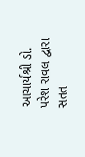આચાર્યશ્રી ડો. પરેશ રાવલ દ્વારા સતત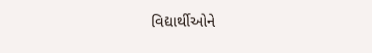વિદ્યાર્થીઓને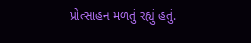પ્રોત્સાહન મળતું રહ્યું હતું.